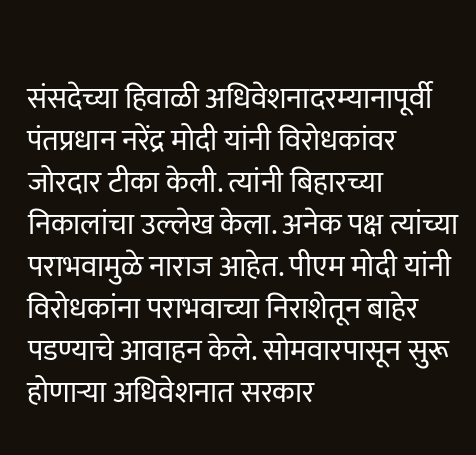संसदेच्या हिवाळी अधिवेशनादरम्यानापूर्वी पंतप्रधान नरेंद्र मोदी यांनी विरोधकांवर जोरदार टीका केली. त्यांनी बिहारच्या निकालांचा उल्लेख केला. अनेक पक्ष त्यांच्या पराभवामुळे नाराज आहेत. पीएम मोदी यांनी विरोधकांना पराभवाच्या निराशेतून बाहेर पडण्याचे आवाहन केले. सोमवारपासून सुरू होणाऱ्या अधिवेशनात सरकार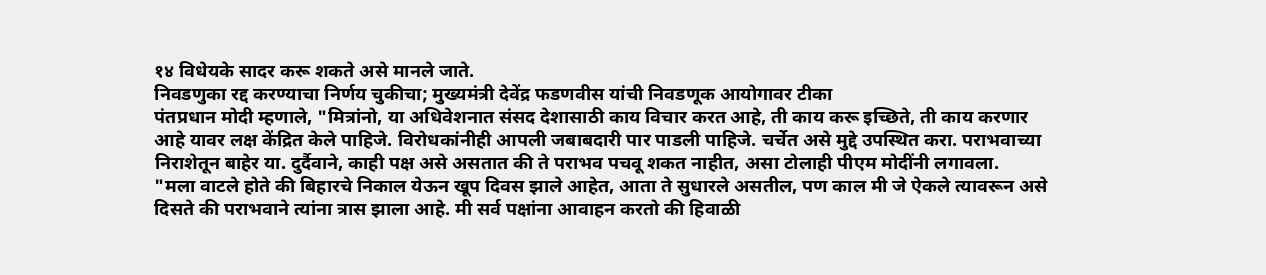१४ विधेयके सादर करू शकते असे मानले जाते.
निवडणुका रद्द करण्याचा निर्णय चुकीचा; मुख्यमंत्री देवेंद्र फडणवीस यांची निवडणूक आयोगावर टीका
पंतप्रधान मोदी म्हणाले, "मित्रांनो, या अधिवेशनात संसद देशासाठी काय विचार करत आहे, ती काय करू इच्छिते, ती काय करणार आहे यावर लक्ष केंद्रित केले पाहिजे. विरोधकांनीही आपली जबाबदारी पार पाडली पाहिजे. चर्चेत असे मुद्दे उपस्थित करा. पराभवाच्या निराशेतून बाहेर या. दुर्दैवाने, काही पक्ष असे असतात की ते पराभव पचवू शकत नाहीत, असा टोलाही पीएम मोदींनी लगावला.
"मला वाटले होते की बिहारचे निकाल येऊन खूप दिवस झाले आहेत, आता ते सुधारले असतील, पण काल मी जे ऐकले त्यावरून असे दिसते की पराभवाने त्यांना त्रास झाला आहे. मी सर्व पक्षांना आवाहन करतो की हिवाळी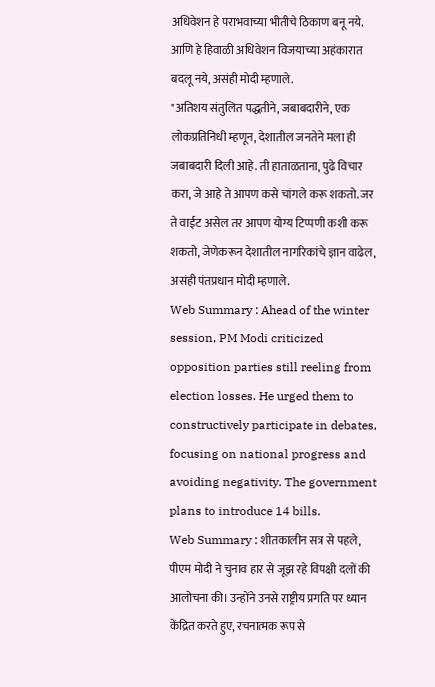अधिवेशन हे पराभवाच्या भीतीचे ठिकाण बनू नये. आणि हे हिवाळी अधिवेशन विजयाच्या अहंकारात बदलू नये, असंही मोदी म्हणाले.
"अतिशय संतुलित पद्धतीने, जबाबदारीने, एक लोकप्रतिनिधी म्हणून, देशातील जनतेने मला ही जबाबदारी दिली आहे. ती हाताळताना, पुढे विचार करा, जे आहे ते आपण कसे चांगले करू शकतो. जर ते वाईट असेल तर आपण योग्य टिप्पणी कशी करू शकतो, जेणेकरून देशातील नागरिकांचे ज्ञान वाढेल, असंही पंतप्रधान मोदी म्हणाले.
Web Summary : Ahead of the winter session, PM Modi criticized opposition parties still reeling from election losses. He urged them to constructively participate in debates, focusing on national progress and avoiding negativity. The government plans to introduce 14 bills.
Web Summary : शीतकालीन सत्र से पहले, पीएम मोदी ने चुनाव हार से जूझ रहे विपक्षी दलों की आलोचना की। उन्होंने उनसे राष्ट्रीय प्रगति पर ध्यान केंद्रित करते हुए, रचनात्मक रूप से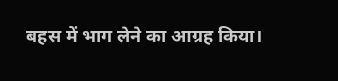बहस में भाग लेने का आग्रह किया।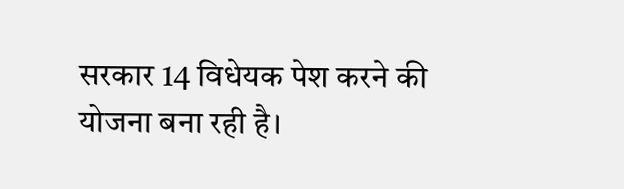सरकार 14 विधेयक पेश करने की योजना बना रही है।